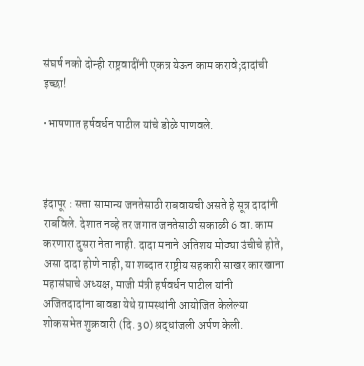संघर्ष नको दोन्ही राष्ट्रवादींनी एकत्र येऊन काम करावे;दादांची इच्छा!

•भाषणात हर्षवर्धन पाटील यांचे डोळे पाणवले.



इंदापूर : सत्ता सामान्य जनतेसाठी राबवायची असते हे सूत्र दादांनी राबविले. देशात नव्हे तर जगात जनतेसाठी सकाळी 6 वा. काम करणारा दुसरा नेता नाही. दादा मनाने अतिशय मोठ्या उंचीचे होते, असा दादा होणे नाही, या शब्दात राष्ट्रीय सहकारी साखर कारखाना महासंघाचे अध्यक्ष, माजी मंत्री हर्षवर्धन पाटील यांनी अजितदादांना बावडा येथे ग्रामस्थांनी आयोजित केलेल्या शोकसभेत शुक्रवारी (दि. 30) श्रद्धांजली अर्पण केली.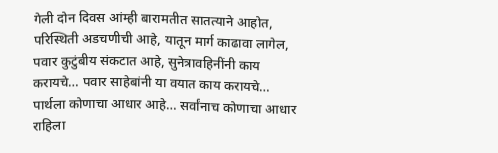गेली दोन दिवस आंम्ही बारामतीत सातत्याने आहोत, परिस्थिती अडचणीची आहे, यातून मार्ग काढावा लागेल, पवार कुटुंबीय संकटात आहे, सुनेत्रावहिनींनी काय करायचे… पवार साहेबांनी या वयात काय करायचे… पार्थला कोणाचा आधार आहे… सर्वांनाच कोणाचा आधार राहिला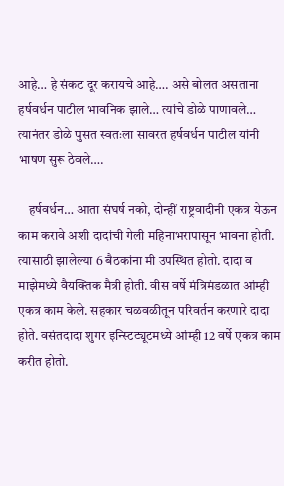आहे… हे संकट दूर करायचे आहे…. असे बोलत असताना हर्षवर्धन पाटील भावनिक झाले… त्यांचे डोळे पाणावले… त्यानंतर डोळे पुसत स्वतःला सावरत हर्षवर्धन पाटील यांनी भाषण सुरू ठेवले….

    हर्षवर्धन… आता संघर्ष नको, दोन्हीं राष्ट्रवादीनी एकत्र येऊन काम करावे अशी दादांची गेली महिनाभरापासून भावना होती. त्यासाठी झालेल्या 6 बैठकांना मी उपस्थित होतो. दादा व माझेमध्ये वैयक्तिक मैत्री होती. वीस वर्षे मंत्रिमंडळात आंम्ही एकत्र काम केले. सहकार चळवळीतून परिवर्तन करणारे दादा होते. वसंतदादा शुगर इन्स्टिट्यूटमध्ये आंम्ही 12 वर्षे एकत्र काम करीत होतो.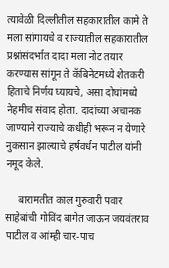त्यावेळी दिल्लीतील सहकारातील कामे ते मला सांगायचे व राज्यातील सहकारातील प्रश्नांसंदर्भात दादा मला नोट तयार करण्यास सांगून ते कॅबिनेटमध्ये शेतकरी हिताचे निर्णय घ्यायचे, असा दोघांमध्ये नेहमीच संवाद होता. दादांच्या अचानक जाण्याने राज्याचे कधीही भरून न येणारे नुकसान झाल्याचे हर्षवर्धन पाटील यांनी नमूद केले.

     बारामतीत काल गुरुवारी पवार साहेबांची गोविंद बागेत जाऊन जयवंतराव पाटील व आंम्ही चार-पाच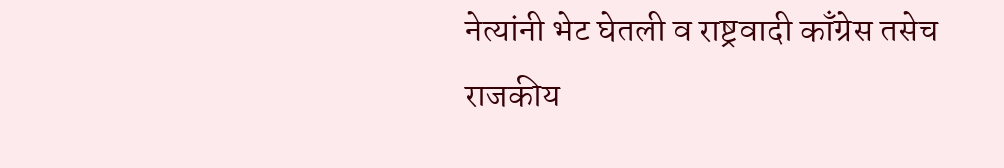नेत्यांनी भेट घेतली व राष्ट्रवादी काँग्रेस तसेच राजकीय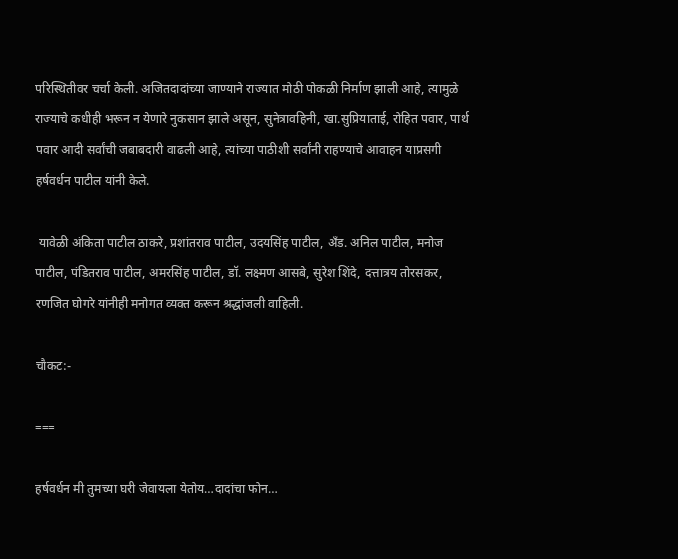परिस्थितीवर चर्चा केली. अजितदादांच्या जाण्याने राज्यात मोठी पोकळी निर्माण झाली आहे, त्यामुळे राज्याचे कधीही भरून न येणारे नुकसान झाले असून, सुनेत्रावहिनी, खा.सुप्रियाताई, रोहित पवार, पार्थ पवार आदी सर्वांची जबाबदारी वाढली आहे, त्यांच्या पाठीशी सर्वांनी राहण्याचे आवाहन याप्रसगी हर्षवर्धन पाटील यांनी केले.

 यावेळी अंकिता पाटील ठाकरे, प्रशांतराव पाटील, उदयसिंह पाटील, अँड. अनिल पाटील, मनोज पाटील, पंडितराव पाटील, अमरसिंह पाटील, डॉ. लक्ष्मण आसबे, सुरेश शिंदे, दत्तात्रय तोरसकर, रणजित घोगरे यांनीही मनोगत व्यक्त करून श्रद्धांजली वाहिली.

चौकट:-

===

हर्षवर्धन मी तुमच्या घरी जेवायला येतोय…दादांचा फोन…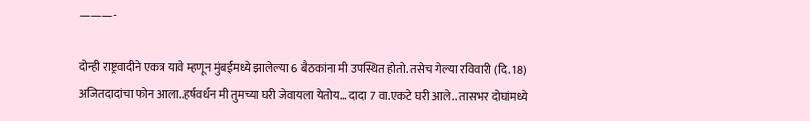———-

दोन्ही राष्ट्रवादीने एकत्र यावे म्हणून मुंबईमध्ये झालेल्या 6 बैठकांना मी उपस्थित होतो. तसेच गेल्या रविवारी (दि. 18) अजितदादांचा फोन आला..हर्षवर्धन मी तुमच्या घरी जेवायला येतोय… दादा 7 वा.एकटे घरी आले.. तासभर दोघांमध्ये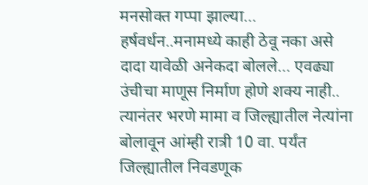मनसोक्त गप्पा झाल्या… हर्षवर्धन..मनामध्ये काही ठेवू नका असे दादा यावेळी अनेकदा बोलले… एवढ्या उंचीचा माणूस निर्माण होणे शक्य नाही.. त्यानंतर भरणे मामा व जिल्ह्यातील नेत्यांना बोलावून आंम्ही रात्री 10 वा. पर्यंत जिल्ह्यातील निवडणूक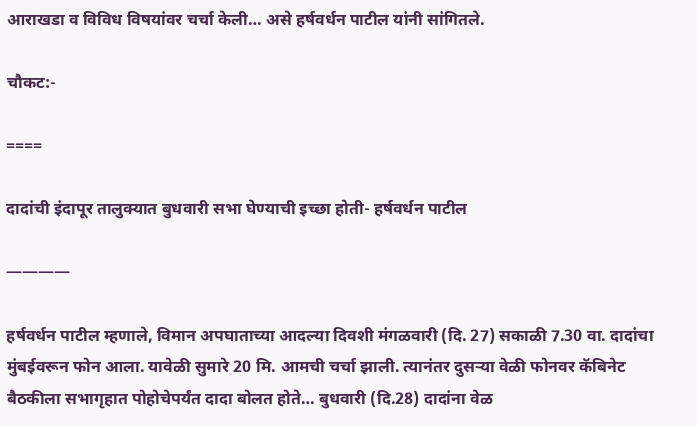आराखडा व विविध विषयांवर चर्चा केली… असे हर्षवर्धन पाटील यांनी सांगितले.

चौकट:-

====

दादांची इंदापूर तालुक्यात बुधवारी सभा घेण्याची इच्छा होती- हर्षवर्धन पाटील

————

हर्षवर्धन पाटील म्हणाले, विमान अपघाताच्या आदल्या दिवशी मंगळवारी (दि. 27) सकाळी 7.30 वा. दादांचा मुंबईवरून फोन आला. यावेळी सुमारे 20 मि. आमची चर्चा झाली. त्यानंतर दुसऱ्या वेळी फोनवर कॅबिनेट बैठकीला सभागृहात पोहोचेपर्यंत दादा बोलत होते… बुधवारी (दि.28) दादांना वेळ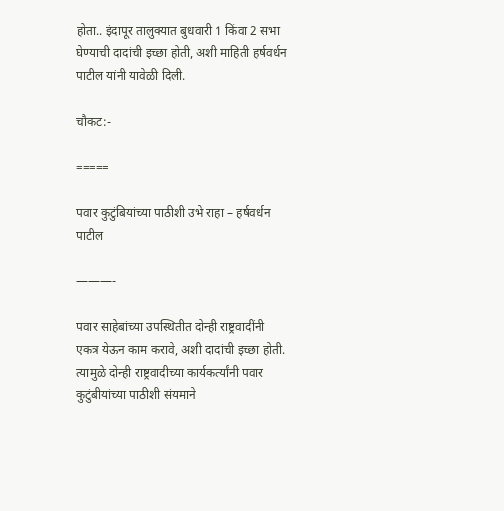होता.. इंदापूर तालुक्यात बुधवारी 1 किंवा 2 सभा घेण्याची दादांची इच्छा होती, अशी माहिती हर्षवर्धन पाटील यांनी यावेळी दिली.

चौकट:-

=====

पवार कुटुंबियांच्या पाठीशी उभे राहा – हर्षवर्धन पाटील

———-

पवार साहेबांच्या उपस्थितीत दोन्ही राष्ट्रवादींनी एकत्र येऊन काम करावे, अशी दादांची इच्छा होती. त्यामुळे दोन्ही राष्ट्रवादीच्या कार्यकर्त्यांनी पवार कुटुंबीयांच्या पाठीशी संयमाने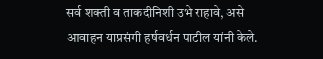सर्व शक्ती व ताकदीनिशी उभे राहावे, असे आवाहन याप्रसंगी हर्षवर्धन पाटील यांनी केले.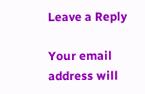Leave a Reply

Your email address will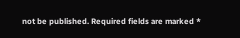not be published. Required fields are marked *